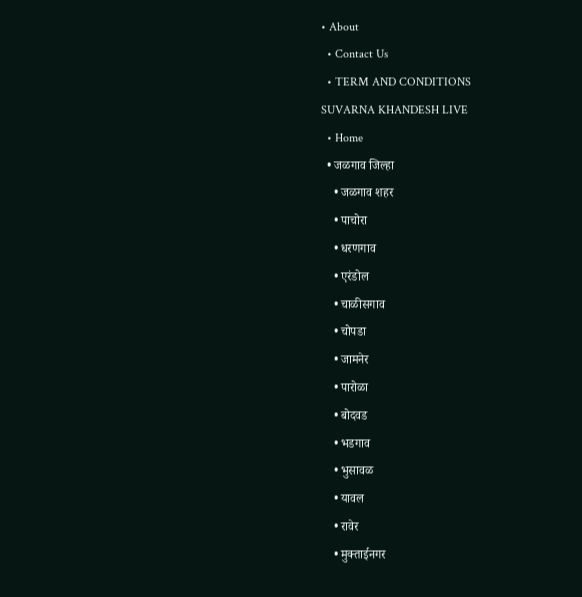• About
  • Contact Us
  • TERM AND CONDITIONS
SUVARNA KHANDESH LIVE
  • Home
  • जळगाव जिल्हा
    • जळगाव शहर
    • पाचोरा
    • धरणगाव
    • एरंडोल
    • चाळीसगाव
    • चोपडा
    • जामनेर
    • पारोळा
    • बोदवड
    • भडगाव
    • भुसावळ
    • यावल
    • रावेर
    • मुक्ताईनगर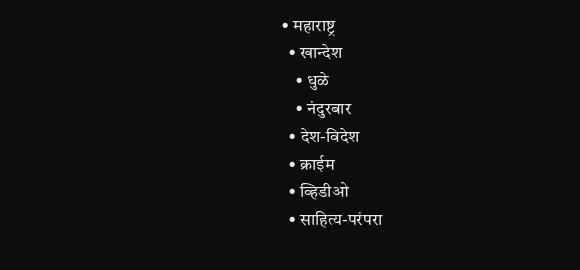• महाराष्ट्र
  • खान्देश
    • धुळे
    • नंदुरबार
  • देश-विदेश
  • क्राईम
  • व्हिडीओ
  • साहित्य-परंपरा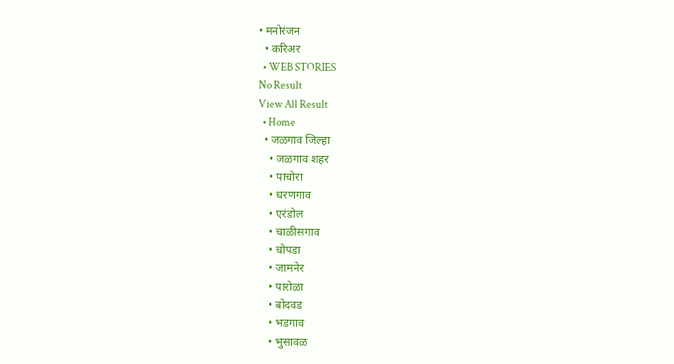• मनोरंजन
  • करिअर
  • WEB STORIES
No Result
View All Result
  • Home
  • जळगाव जिल्हा
    • जळगाव शहर
    • पाचोरा
    • धरणगाव
    • एरंडोल
    • चाळीसगाव
    • चोपडा
    • जामनेर
    • पारोळा
    • बोदवड
    • भडगाव
    • भुसावळ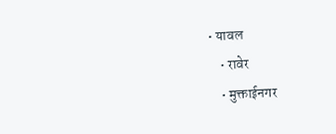• यावल
    • रावेर
    • मुक्ताईनगर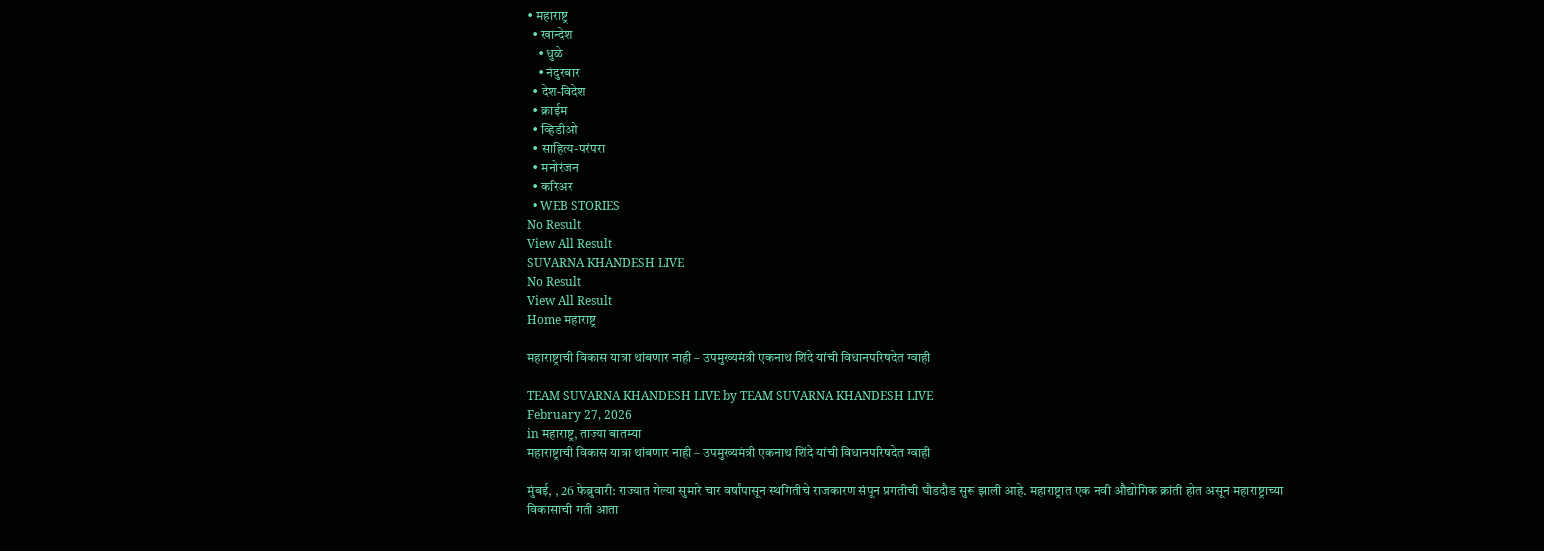• महाराष्ट्र
  • खान्देश
    • धुळे
    • नंदुरबार
  • देश-विदेश
  • क्राईम
  • व्हिडीओ
  • साहित्य-परंपरा
  • मनोरंजन
  • करिअर
  • WEB STORIES
No Result
View All Result
SUVARNA KHANDESH LIVE
No Result
View All Result
Home महाराष्ट्र

महाराष्ट्राची विकास यात्रा थांबणार नाही – उपमुख्यमंत्री एकनाथ शिंदे यांची विधानपरिषदेत ग्वाही

TEAM SUVARNA KHANDESH LIVE by TEAM SUVARNA KHANDESH LIVE
February 27, 2026
in महाराष्ट्र, ताज्या बातम्या
महाराष्ट्राची विकास यात्रा थांबणार नाही – उपमुख्यमंत्री एकनाथ शिंदे यांची विधानपरिषदेत ग्वाही

मुंबई, , 26 फेब्रुवारी: राज्यात गेल्या सुमारे चार वर्षांपासून स्थगितीचे राजकारण संपून प्रगतीची घौडदौड सुरू झाली आहे. महाराष्ट्रात एक नवी औद्योगिक क्रांती होत असून महाराष्ट्राच्या विकासाची गती आता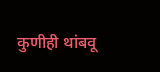कुणीही थांबवू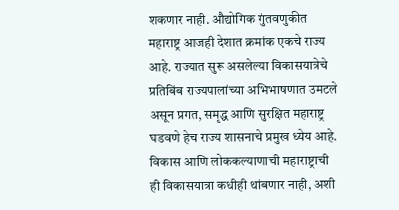शकणार नाही. औद्योगिक गुंतवणुकीत महाराष्ट्र आजही देशात क्रमांक एकचे राज्य आहे. राज्यात सुरू असलेल्या विकासयात्रेचे प्रतिबिंब राज्यपालांच्या अभिभाषणात उमटले असून प्रगत, समृद्ध आणि सुरक्षित महाराष्ट्र घडवणे हेच राज्य शासनाचे प्रमुख ध्येय आहे.  विकास आणि लोककल्याणाची महाराष्ट्राची ही विकासयात्रा कधीही थांबणार नाही, अशी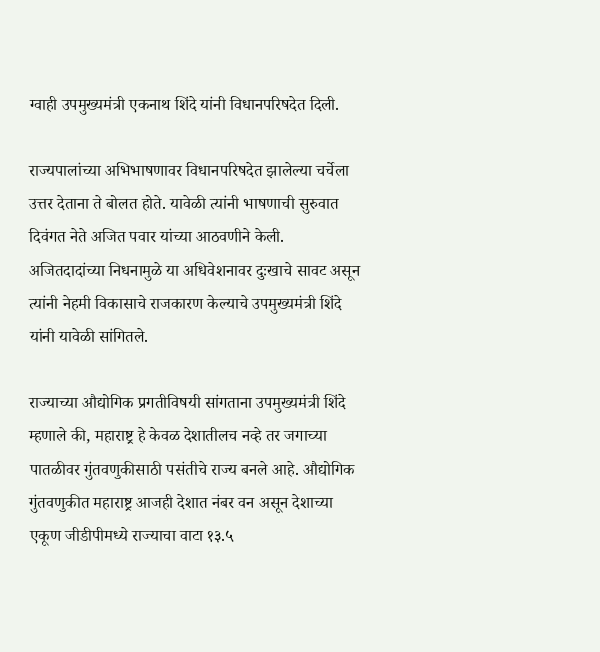ग्वाही उपमुख्यमंत्री एकनाथ शिंदे यांनी विधानपरिषदेत दिली.

राज्यपालांच्या अभिभाषणावर विधानपरिषदेत झालेल्या चर्चेला उत्तर देताना ते बोलत होते. यावेळी त्यांनी भाषणाची सुरुवात दिवंगत नेते अजित पवार यांच्या आठवणीने केली. अजितदादांच्या निधनामुळे या अधिवेशनावर दुःखाचे सावट असून त्यांनी नेहमी विकासाचे राजकारण केल्याचे उपमुख्यमंत्री शिंदे यांनी यावेळी सांगितले.

राज्याच्या औद्योगिक प्रगतीविषयी सांगताना उपमुख्यमंत्री शिंदे म्हणाले की, महाराष्ट्र हे केवळ देशातीलच नव्हे तर जगाच्या पातळीवर गुंतवणुकीसाठी पसंतीचे राज्य बनले आहे. औद्योगिक गुंतवणुकीत महाराष्ट्र आजही देशात नंबर वन असून देशाच्या एकूण जीडीपीमध्ये राज्याचा वाटा १३.५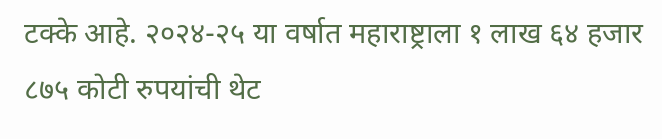टक्के आहे. २०२४-२५ या वर्षात महाराष्ट्राला १ लाख ६४ हजार ८७५ कोटी रुपयांची थेट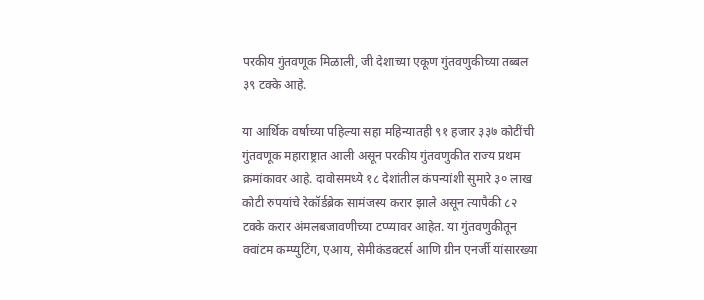परकीय गुंतवणूक मिळाली, जी देशाच्या एकूण गुंतवणुकीच्या तब्बल ३९ टक्के आहे.

या आर्थिक वर्षाच्या पहिल्या सहा महिन्यातही ९१ हजार ३३७ कोटींची गुंतवणूक महाराष्ट्रात आली असून परकीय गुंतवणुकीत राज्य प्रथम क्रमांकावर आहे. दावोसमध्ये १८ देशांतील कंपन्यांशी सुमारे ३० लाख कोटी रुपयांचे रेकॉर्डब्रेक सामंजस्य करार झाले असून त्यापैकी ८२ टक्के करार अंमलबजावणीच्या टप्प्यावर आहेत. या गुंतवणुकीतून क्वांटम कम्प्युटिंग, एआय, सेमीकंडक्टर्स आणि ग्रीन एनर्जी यांसारख्या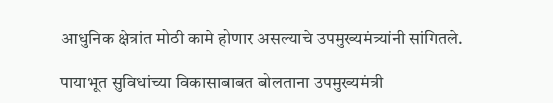आधुनिक क्षेत्रांत मोठी कामे होणार असल्याचे उपमुख्यमंत्र्यांनी सांगितले.

पायाभूत सुविधांच्या विकासाबाबत बोलताना उपमुख्यमंत्री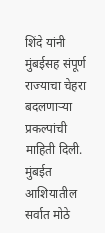शिंदे यांनी मुंबईसह संपूर्ण राज्याचा चेहरा बदलणाऱ्या प्रकल्पांची माहिती दिली. मुंबईत आशियातील सर्वात मोठे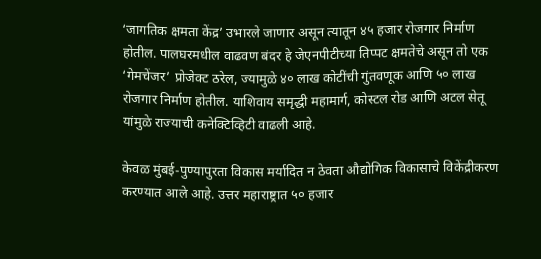‘जागतिक क्षमता केंद्र’ उभारले जाणार असून त्यातून ४५ हजार रोजगार निर्माण होतील. पालघरमधील वाढवण बंदर हे जेएनपीटीच्या तिप्पट क्षमतेचे असून तो एक ‘गेमचेंजर’ प्रोजेक्ट ठरेल, ज्यामुळे ४० लाख कोटींची गुंतवणूक आणि ५० लाख रोजगार निर्माण होतील. याशिवाय समृद्धी महामार्ग, कोस्टल रोड आणि अटल सेतू यांमुळे राज्याची कनेक्टिव्हिटी वाढली आहे.

केवळ मुंबई-पुण्यापुरता विकास मर्यादित न ठेवता औद्योगिक विकासाचे विकेंद्रीकरण करण्यात आले आहे. उत्तर महाराष्ट्रात ५० हजार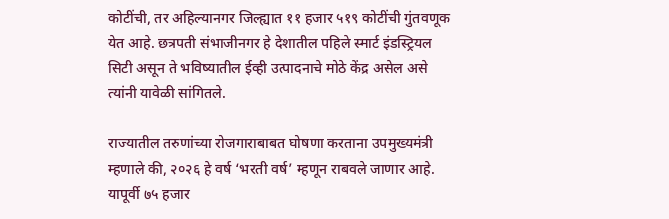कोटींची, तर अहिल्यानगर जिल्ह्यात ११ हजार ५१९ कोटींची गुंतवणूक येत आहे. छत्रपती संभाजीनगर हे देशातील पहिले स्मार्ट इंडस्ट्रियल सिटी असून ते भविष्यातील ईव्ही उत्पादनाचे मोठे केंद्र असेल असे त्यांनी यावेळी सांगितले.

राज्यातील तरुणांच्या रोजगाराबाबत घोषणा करताना उपमुख्यमंत्री म्हणाले की, २०२६ हे वर्ष ‘भरती वर्ष’ म्हणून राबवले जाणार आहे. यापूर्वी ७५ हजार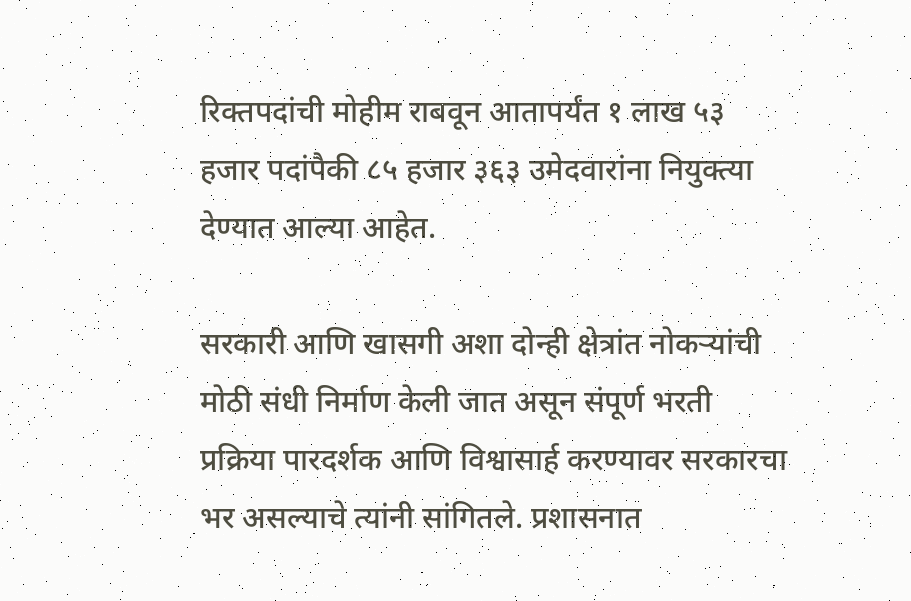रिक्तपदांची मोहीम राबवून आतापर्यंत १ लाख ५३ हजार पदांपैकी ८५ हजार ३६३ उमेदवारांना नियुक्त्या देण्यात आल्या आहेत.

सरकारी आणि खासगी अशा दोन्ही क्षेत्रांत नोकऱ्यांची मोठी संधी निर्माण केली जात असून संपूर्ण भरती प्रक्रिया पारदर्शक आणि विश्वासार्ह करण्यावर सरकारचा भर असल्याचे त्यांनी सांगितले. प्रशासनात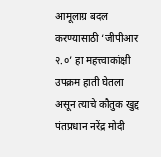आमूलाग्र बदल करण्यासाठी ‘जीपीआर २.०’ हा महत्त्वाकांक्षी उपक्रम हाती घेतला असून त्याचे कौतुक खुद्द पंतप्रधान नरेंद्र मोदी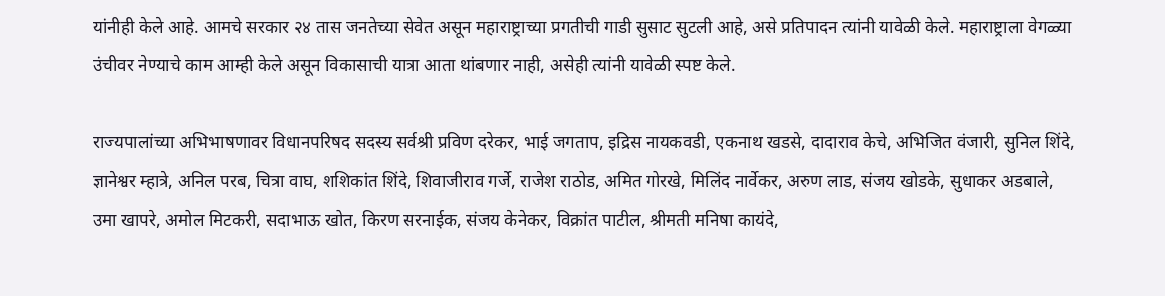यांनीही केले आहे. आमचे सरकार २४ तास जनतेच्या सेवेत असून महाराष्ट्राच्या प्रगतीची गाडी सुसाट सुटली आहे, असे प्रतिपादन त्यांनी यावेळी केले. महाराष्ट्राला वेगळ्या उंचीवर नेण्याचे काम आम्ही केले असून विकासाची यात्रा आता थांबणार नाही, असेही त्यांनी यावेळी स्पष्ट केले.

राज्यपालांच्या अभिभाषणावर विधानपरिषद सदस्य सर्वश्री प्रविण दरेकर, भाई जगताप, इद्रिस नायकवडी, एकनाथ खडसे, दादाराव केचे, अभिजित वंजारी, सुनिल शिंदे, ज्ञानेश्वर म्हात्रे, अनिल परब, चित्रा वाघ, शशिकांत शिंदे, शिवाजीराव गर्जे, राजेश राठोड, अमित गोरखे, मिलिंद नार्वेकर, अरुण लाड, संजय खोडके, सुधाकर अडबाले, उमा खापरे, अमोल मिटकरी, सदाभाऊ खोत, किरण सरनाईक, संजय केनेकर, विक्रांत पाटील, श्रीमती मनिषा कायंदे,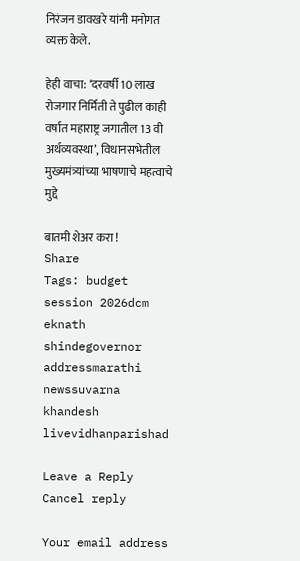निरंजन डावखरे यांनी मनोगत व्यक्त केले.

हेही वाचा: ‘दरवर्षी 10 लाख रोजगार‍ निर्मिती ते पुढील काही वर्षात महाराष्ट्र जगातील 13 वी अर्थव्यवस्था’, विधानसभेतील मुख्यमंत्र्यांच्या भाषणाचे महत्वाचे मुद्दे

बातमी शेअर करा !
Share
Tags: budget session 2026dcm eknath shindegovernor addressmarathi newssuvarna khandesh livevidhanparishad

Leave a Reply Cancel reply

Your email address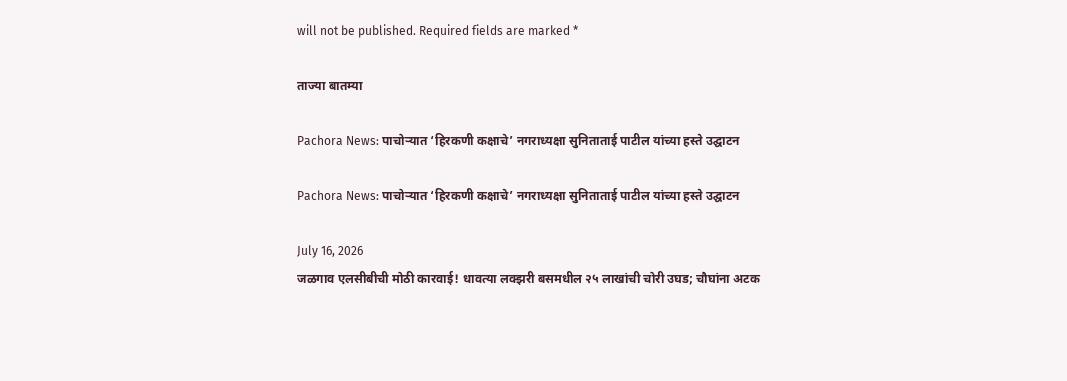will not be published. Required fields are marked *

ताज्या बातम्या

Pachora News: पाचोऱ्यात ‘हिरकणी कक्षाचे’ नगराध्यक्षा सुनिताताई पाटील यांच्या हस्ते उद्घाटन

Pachora News: पाचोऱ्यात ‘हिरकणी कक्षाचे’ नगराध्यक्षा सुनिताताई पाटील यांच्या हस्ते उद्घाटन

July 16, 2026
जळगाव एलसीबीची मोठी कारवाई! धावत्या लक्झरी बसमधील २५ लाखांची चोरी उघड; चौघांना अटक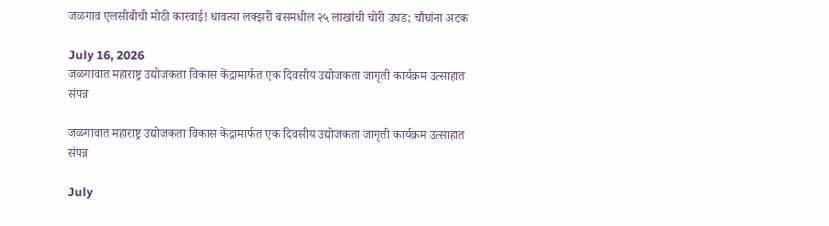जळगाव एलसीबीची मोठी कारवाई! धावत्या लक्झरी बसमधील २५ लाखांची चोरी उघड; चौघांना अटक

July 16, 2026
जळगावात महाराष्ट्र उद्योजकता विकास केंद्रामार्फत एक दिवसीय उद्योजकता जागृती कार्यक्रम उत्साहात संपन्न

जळगावात महाराष्ट्र उद्योजकता विकास केंद्रामार्फत एक दिवसीय उद्योजकता जागृती कार्यक्रम उत्साहात संपन्न

July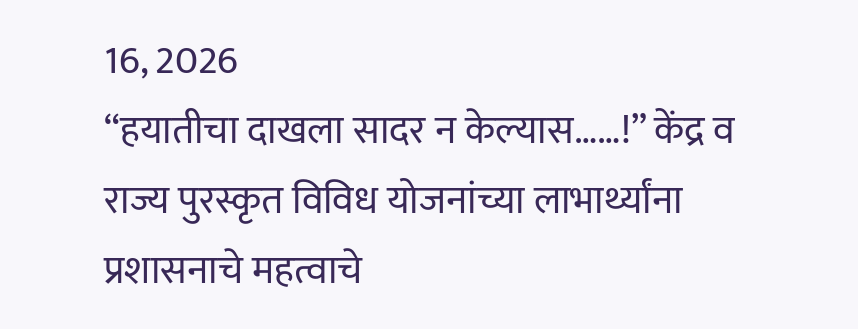16, 2026
“हयातीचा दाखला सादर न केल्यास……!” केंद्र व राज्य पुरस्कृत विविध योजनांच्या लाभार्थ्यांना प्रशासनाचे महत्वाचे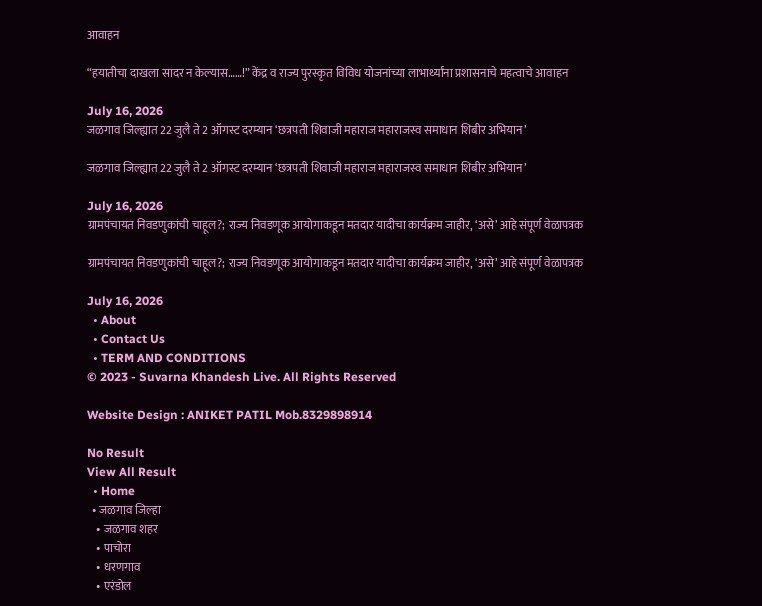आवाहन

“हयातीचा दाखला सादर न केल्यास……!” केंद्र व राज्य पुरस्कृत विविध योजनांच्या लाभार्थ्यांना प्रशासनाचे महत्वाचे आवाहन

July 16, 2026
जळगाव जिल्ह्यात 22 जुलै ते 2 ऑगस्ट दरम्यान ‘छत्रपती शिवाजी महाराज महाराजस्व समाधान शिबीर अभियान’

जळगाव जिल्ह्यात 22 जुलै ते 2 ऑगस्ट दरम्यान ‘छत्रपती शिवाजी महाराज महाराजस्व समाधान शिबीर अभियान’

July 16, 2026
ग्रामपंचायत निवडणुकांची चाहूल?; राज्य निवडणूक आयोगाकडून मतदार यादीचा कार्यक्रम जाहीर, ‘असे’ आहे संपूर्ण वेळापत्रक

ग्रामपंचायत निवडणुकांची चाहूल?; राज्य निवडणूक आयोगाकडून मतदार यादीचा कार्यक्रम जाहीर, ‘असे’ आहे संपूर्ण वेळापत्रक

July 16, 2026
  • About
  • Contact Us
  • TERM AND CONDITIONS
© 2023 - Suvarna Khandesh Live. All Rights Reserved

Website Design : ANIKET PATIL Mob.8329898914

No Result
View All Result
  • Home
  • जळगाव जिल्हा
    • जळगाव शहर
    • पाचोरा
    • धरणगाव
    • एरंडोल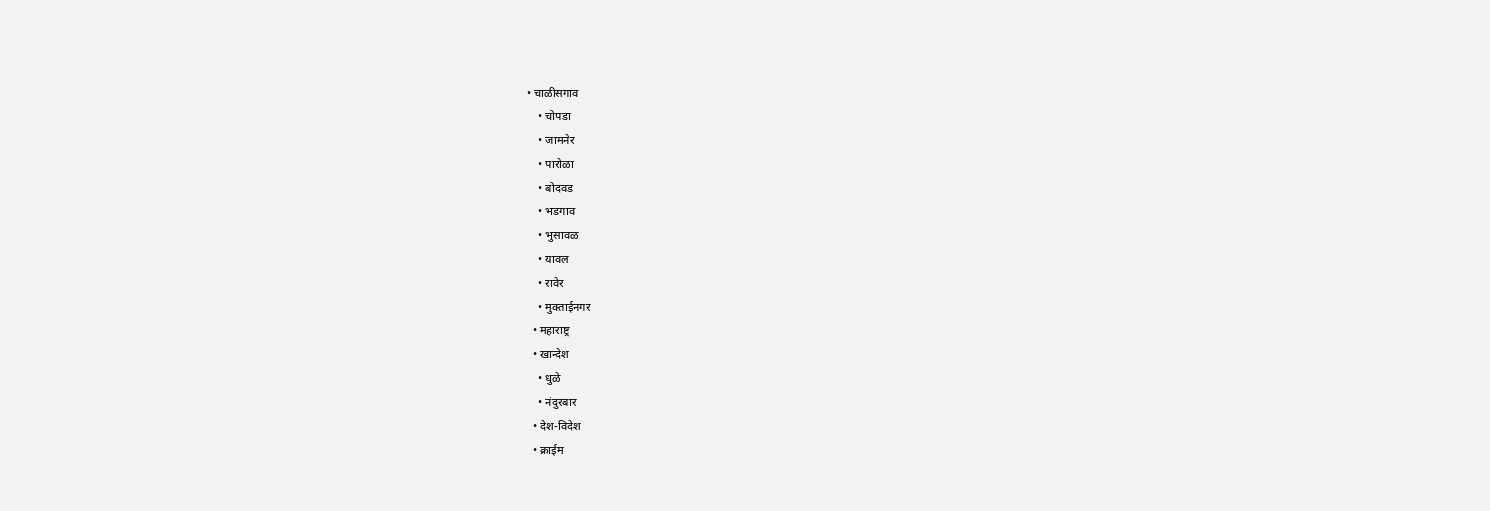• चाळीसगाव
    • चोपडा
    • जामनेर
    • पारोळा
    • बोदवड
    • भडगाव
    • भुसावळ
    • यावल
    • रावेर
    • मुक्ताईनगर
  • महाराष्ट्र
  • खान्देश
    • धुळे
    • नंदुरबार
  • देश-विदेश
  • क्राईम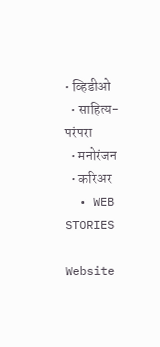• व्हिडीओ
  • साहित्य-परंपरा
  • मनोरंजन
  • करिअर
  • WEB STORIES

Website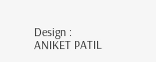Design : ANIKET PATIL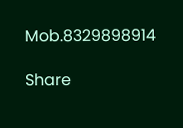Mob.8329898914

Share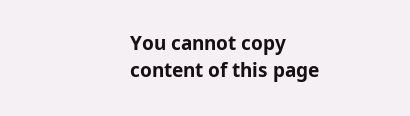You cannot copy content of this page